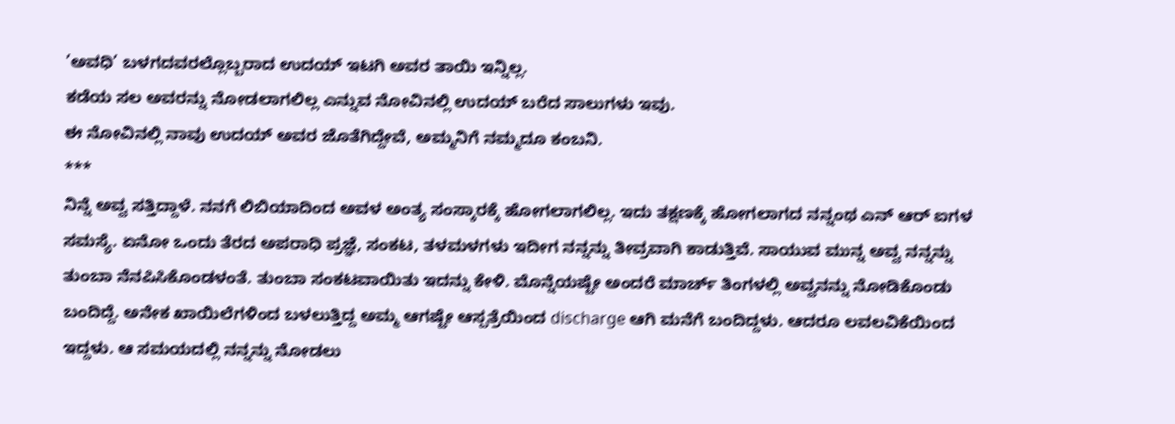’ಅವಧಿ’ ಬಳಗದವರಲ್ಲೊಬ್ಬರಾದ ಉದಯ್ ಇಟಗಿ ಅವರ ತಾಯಿ ಇನ್ನಿಲ್ಲ.
ಕಡೆಯ ಸಲ ಅವರನ್ನು ನೋಡಲಾಗಲಿಲ್ಲ ಎನ್ನುವ ನೋವಿನಲ್ಲಿ ಉದಯ್ ಬರೆದ ಸಾಲುಗಳು ಇವು.
ಈ ನೋವಿನಲ್ಲಿ ನಾವು ಉದಯ್ ಅವರ ಜೊತೆಗಿದ್ದೇವೆ, ಅಮ್ಮನಿಗೆ ನಮ್ಮದೂ ಕಂಬನಿ.
***
ನಿನ್ನೆ ಅವ್ವ ಸತ್ತಿದ್ದಾಳೆ. ನನಗೆ ಲಿಬಿಯಾದಿಂದ ಅವಳ ಅಂತ್ಯ ಸಂಸ್ಕಾರಕ್ಕೆ ಹೋಗಲಾಗಲಿಲ್ಲ. ಇದು ತಕ್ಷಣಕ್ಕೆ ಹೋಗಲಾಗದ ನನ್ನಂಥ ಎನ್ ಆರ್ ಐಗಳ ಸಮಸ್ಯೆ. ಏನೋ ಒಂದು ತೆರದ ಅಪರಾಧಿ ಪ್ರಜ್ಞೆ, ಸಂಕಟ, ತಳಮಳಗಳು ಇದೀಗ ನನ್ನನ್ನು ತೀವ್ರವಾಗಿ ಕಾಡುತ್ತಿವೆ. ಸಾಯುವ ಮುನ್ನ ಅವ್ವ ನನ್ನನ್ನು ತುಂಬಾ ನೆನಪಿಸಿಕೊಂಡಳಂತೆ. ತುಂಬಾ ಸಂಕಟವಾಯಿತು ಇದನ್ನು ಕೇಳಿ. ಮೊನ್ನೆಯಷ್ಟೇ ಅಂದರೆ ಮಾರ್ಚ್ ತಿಂಗಳಲ್ಲಿ ಅವ್ವನನ್ನು ನೋಡಿಕೊಂಡು ಬಂದಿದ್ದೆ. ಅನೇಕ ಖಾಯಿಲೆಗಳಿಂದ ಬಳಲುತ್ತಿದ್ದ ಅಮ್ಮ ಆಗಷ್ಟೇ ಆಸ್ಪತ್ರೆಯಿಂದ discharge ಆಗಿ ಮನೆಗೆ ಬಂದಿದ್ದಳು. ಆದರೂ ಲವಲವಿಕೆಯಿಂದ ಇದ್ದಳು. ಆ ಸಮಯದಲ್ಲಿ ನನ್ನನ್ನು ನೋಡಲು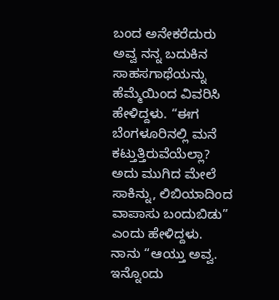ಬಂದ ಅನೇಕರೆದುರು ಅವ್ವ ನನ್ನ ಬದುಕಿನ ಸಾಹಸಗಾಥೆಯನ್ನು ಹೆಮ್ಮೆಯಿಂದ ವಿವರಿಸಿ ಹೇಳಿದ್ದಳು. “ಈಗ ಬೆಂಗಳೂರಿನಲ್ಲಿ ಮನೆ ಕಟ್ತುತ್ತಿರುವೆಯೆಲ್ಲಾ? ಅದು ಮುಗಿದ ಮೇಲೆ ಸಾಕಿನ್ನು, ಲಿಬಿಯಾದಿಂದ ವಾಪಾಸು ಬಂದುಬಿಡು” ಎಂದು ಹೇಳಿದ್ದಳು. ನಾನು “ಆಯ್ತು ಅವ್ವ. ಇನ್ನೊಂದು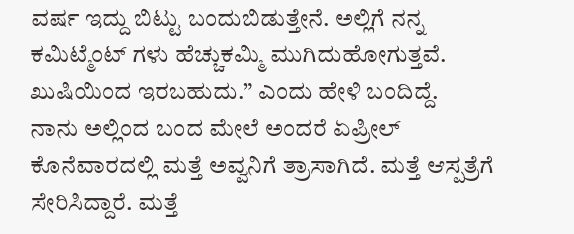ವರ್ಷ ಇದ್ದು ಬಿಟ್ಟು ಬಂದುಬಿಡುತ್ತೇನೆ. ಅಲ್ಲಿಗೆ ನನ್ನ ಕಮಿಟ್ಮೆಂಟ್ ಗಳು ಹೆಚ್ಚುಕಮ್ಮಿ ಮುಗಿದುಹೋಗುತ್ತವೆ. ಖುಷಿಯಿಂದ ಇರಬಹುದು.” ಎಂದು ಹೇಳಿ ಬಂದಿದ್ದೆ.
ನಾನು ಅಲ್ಲಿಂದ ಬಂದ ಮೇಲೆ ಅಂದರೆ ಏಪ್ರೀಲ್ ಕೊನೆವಾರದಲ್ಲಿ ಮತ್ತೆ ಅವ್ವನಿಗೆ ತ್ರಾಸಾಗಿದೆ. ಮತ್ತೆ ಆಸ್ಪತ್ರೆಗೆ ಸೇರಿಸಿದ್ದಾರೆ. ಮತ್ತೆ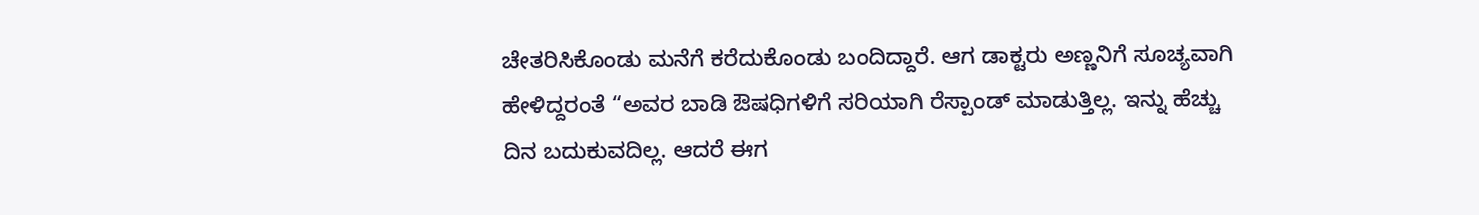ಚೇತರಿಸಿಕೊಂಡು ಮನೆಗೆ ಕರೆದುಕೊಂಡು ಬಂದಿದ್ದಾರೆ. ಆಗ ಡಾಕ್ಟರು ಅಣ್ಣನಿಗೆ ಸೂಚ್ಯವಾಗಿ ಹೇಳಿದ್ದರಂತೆ “ಅವರ ಬಾಡಿ ಔಷಧಿಗಳಿಗೆ ಸರಿಯಾಗಿ ರೆಸ್ಪಾಂಡ್ ಮಾಡುತ್ತಿಲ್ಲ. ಇನ್ನು ಹೆಚ್ಚು ದಿನ ಬದುಕುವದಿಲ್ಲ. ಆದರೆ ಈಗ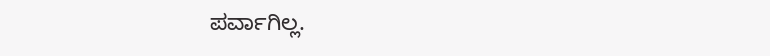ಪರ್ವಾಗಿಲ್ಲ.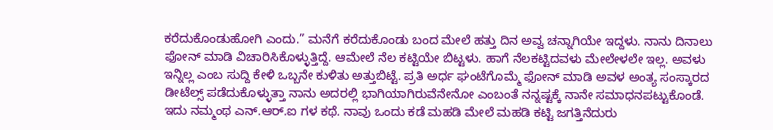ಕರೆದುಕೊಂಡುಹೋಗಿ ಎಂದು.” ಮನೆಗೆ ಕರೆದುಕೊಂಡು ಬಂದ ಮೇಲೆ ಹತ್ತು ದಿನ ಅವ್ವ ಚನ್ನಾಗಿಯೇ ಇದ್ದಳು. ನಾನು ದಿನಾಲು ಫೋನ್ ಮಾಡಿ ವಿಚಾರಿಸಿಕೊಳ್ಳುತ್ತಿದ್ದೆ. ಆಮೇಲೆ ನೆಲ ಕಟ್ಟಿಯೇ ಬಿಟ್ಟಳು. ಹಾಗೆ ನೆಲಕಟ್ಟಿದವಳು ಮೇಲೇಳಲೇ ಇಲ್ಲ. ಅವಳು ಇನ್ನಿಲ್ಲ ಎಂಬ ಸುದ್ದಿ ಕೇಳಿ ಒಬ್ಬನೇ ಕುಳಿತು ಅತ್ತುಬಿಟ್ಟೆ. ಪ್ರತಿ ಅರ್ಧ ಘಂಟೆಗೊಮ್ಮೆ ಫೋನ್ ಮಾಡಿ ಅವಳ ಅಂತ್ಯ ಸಂಸ್ಕಾರದ ಡೀಟೆಲ್ಸ್ ಪಡೆದುಕೊಳ್ಳುತ್ತಾ ನಾನು ಅದರಲ್ಲಿ ಭಾಗಿಯಾಗಿರುವೆನೇನೋ ಎಂಬಂತೆ ನನ್ನಷ್ಟಕ್ಕೆ ನಾನೇ ಸಮಾಧನಪಟ್ಟುಕೊಂಡೆ.
ಇದು ನಮ್ಮಂಥ ಎನ್.ಆರ್.ಐ ಗಳ ಕಥೆ. ನಾವು ಒಂದು ಕಡೆ ಮಹಡಿ ಮೇಲೆ ಮಹಡಿ ಕಟ್ಟಿ ಜಗತ್ತಿನೆದುರು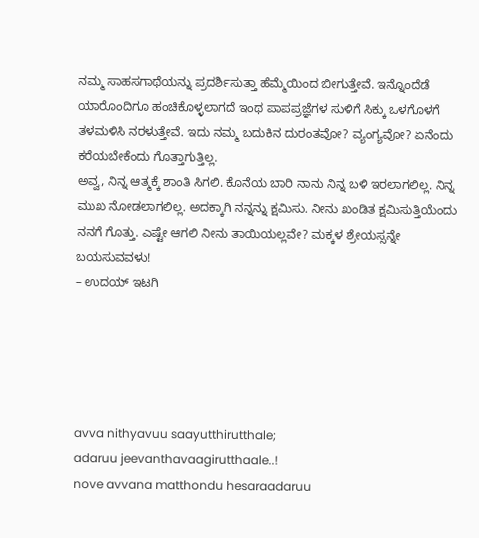ನಮ್ಮ ಸಾಹಸಗಾಥೆಯನ್ನು ಪ್ರದರ್ಶಿಸುತ್ತಾ ಹೆಮ್ಮೆಯಿಂದ ಬೀಗುತ್ತೇವೆ. ಇನ್ನೊಂದೆಡೆ ಯಾರೊಂದಿಗೂ ಹಂಚಿಕೊಳ್ಳಲಾಗದೆ ಇಂಥ ಪಾಪಪ್ರಜ್ಞೆಗಳ ಸುಳಿಗೆ ಸಿಕ್ಕು ಒಳಗೊಳಗೆ ತಳಮಳಿಸಿ ನರಳುತ್ತೇವೆ. ಇದು ನಮ್ಮ ಬದುಕಿನ ದುರಂತವೋ? ವ್ಯಂಗ್ಯವೋ? ಏನೆಂದು ಕರೆಯಬೇಕೆಂದು ಗೊತ್ತಾಗುತ್ತಿಲ್ಲ.
ಅವ್ವ, ನಿನ್ನ ಆತ್ಮಕ್ಕೆ ಶಾಂತಿ ಸಿಗಲಿ. ಕೊನೆಯ ಬಾರಿ ನಾನು ನಿನ್ನ ಬಳಿ ಇರಲಾಗಲಿಲ್ಲ. ನಿನ್ನ ಮುಖ ನೋಡಲಾಗಲಿಲ್ಲ. ಅದಕ್ಕಾಗಿ ನನ್ನನ್ನು ಕ್ಷಮಿಸು. ನೀನು ಖಂಡಿತ ಕ್ಷಮಿಸುತ್ತಿಯೆಂದು ನನಗೆ ಗೊತ್ತು. ಎಷ್ಟೇ ಆಗಲಿ ನೀನು ತಾಯಿಯಲ್ಲವೇ? ಮಕ್ಕಳ ಶ್ರೇಯಸ್ಸನ್ನೇ ಬಯಸುವವಳು!
– ಉದಯ್ ಇಟಗಿ





avva nithyavuu saayutthirutthale;
adaruu jeevanthavaagirutthaale..!
nove avvana matthondu hesaraadaruu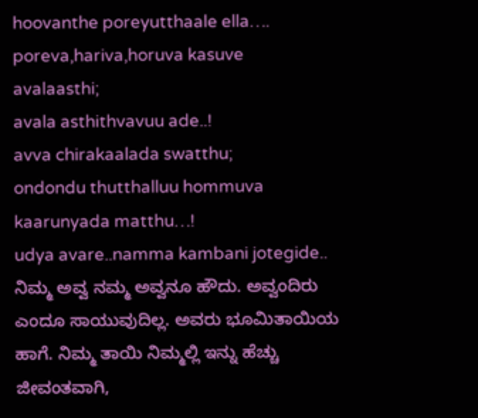hoovanthe poreyutthaale ella….
poreva,hariva,horuva kasuve
avalaasthi;
avala asthithvavuu ade..!
avva chirakaalada swatthu;
ondondu thutthalluu hommuva
kaarunyada matthu…!
udya avare..namma kambani jotegide..
ನಿಮ್ಮ ಅವ್ವ ನಮ್ಮ ಅವ್ವನೂ ಹೌದು. ಅವ್ವಂದಿರು ಎಂದೂ ಸಾಯುವುದಿಲ್ಲ. ಅವರು ಭೂಮಿತಾಯಿಯ ಹಾಗೆ. ನಿಮ್ಮ ತಾಯಿ ನಿಮ್ಮಲ್ಲಿ ಇನ್ನು ಹೆಚ್ಚು ಜೀವಂತವಾಗಿ,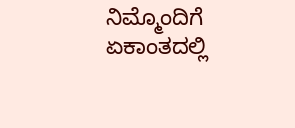ನಿಮ್ಮೊಂದಿಗೆ ಏಕಾಂತದಲ್ಲಿ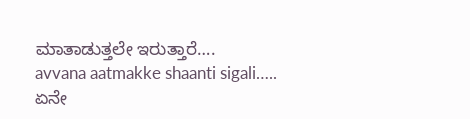ಮಾತಾಡುತ್ತಲೇ ಇರುತ್ತಾರೆ….
avvana aatmakke shaanti sigali…..
ಏನೇ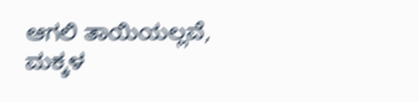ಆಗಲಿ ತಾಯಿಯಲ್ಲವೆ, ಮಕ್ಕಳ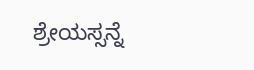ಶ್ರೇಯಸ್ಸನ್ನೆ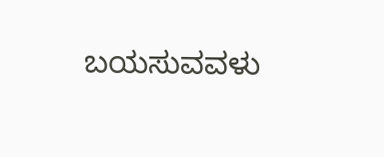ಬಯಸುವವಳು